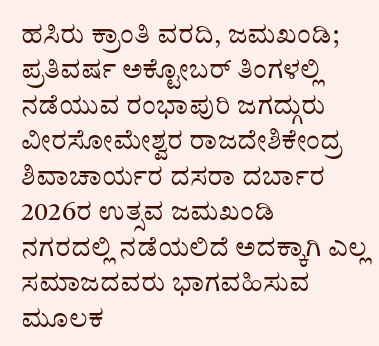ಹಸಿರು ಕ್ರಾಂತಿ ವರದಿ, ಜಮಖಂಡಿ; ಪ್ರತಿವರ್ಷ ಅಕ್ಟೋಬರ್ ತಿಂಗಳಲ್ಲಿ ನಡೆಯುವ ರಂಭಾಪುರಿ ಜಗದ್ಗುರು ವೀರಸೋಮೇಶ್ವರ ರಾಜದೇಶಿಕೇಂದ್ರ ಶಿವಾಚಾರ್ಯರ ದಸರಾ ದರ್ಬಾರ 2026ರ ಉತ್ಸವ ಜಮಖಂಡಿ ನಗರದಲ್ಲಿ ನಡೆಯಲಿದೆ ಅದಕ್ಕಾಗಿ ಎಲ್ಲ ಸಮಾಜದವರು ಭಾಗವಹಿಸುವ ಮೂಲಕ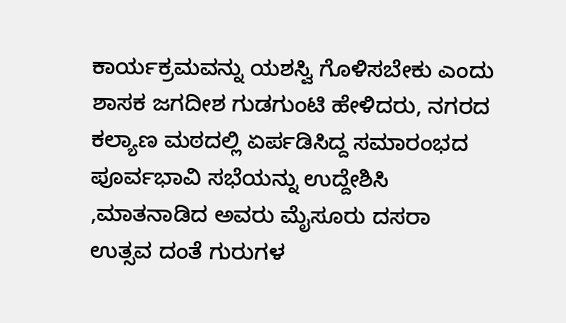ಕಾರ್ಯಕ್ರಮವನ್ನು ಯಶಸ್ವಿ ಗೊಳಿಸಬೇಕು ಎಂದು ಶಾಸಕ ಜಗದೀಶ ಗುಡಗುಂಟಿ ಹೇಳಿದರು, ನಗರದ ಕಲ್ಯಾಣ ಮಠದಲ್ಲಿ ಏರ್ಪಡಿಸಿದ್ದ ಸಮಾರಂಭದ ಪೂರ್ವಭಾವಿ ಸಭೆಯನ್ನು ಉದ್ದೇಶಿಸಿ ,ಮಾತನಾಡಿದ ಅವರು ಮೈಸೂರು ದಸರಾ ಉತ್ಸವ ದಂತೆ ಗುರುಗಳ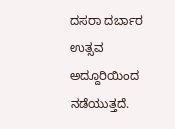ದಸರಾ ದರ್ಬಾರ ಉತ್ಸವ ಅದ್ದೂರಿಯಿಂದ ನಡೆಯುತ್ತದೆ.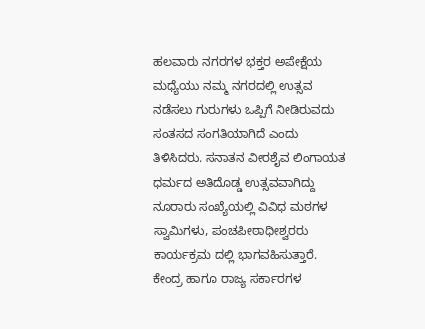ಹಲವಾರು ನಗರಗಳ ಭಕ್ತರ ಅಪೇಕ್ಷೆಯ ಮಧ್ಯೆಯು ನಮ್ಮ ನಗರದಲ್ಲಿ ಉತ್ಸವ ನಡೆಸಲು ಗುರುಗಳು ಒಪ್ಪಿಗೆ ನೀಡಿರುವದು ಸಂತಸದ ಸಂಗತಿಯಾಗಿದೆ ಎಂದು ತಿಳಿಸಿದರು. ಸನಾತನ ವೀರಶೈವ ಲಿಂಗಾಯತ ಧರ್ಮದ ಅತಿದೊಡ್ಡ ಉತ್ಸವವಾಗಿದ್ದು ನೂರಾರು ಸಂಖ್ಯೆಯಲ್ಲಿ ವಿವಿಧ ಮಠಗಳ ಸ್ವಾಮಿಗಳು, ಪಂಚಪೀಠಾಧೀಶ್ವರರು ಕಾರ್ಯಕ್ರಮ ದಲ್ಲಿ ಭಾಗವಹಿಸುತ್ತಾರೆ. ಕೇಂದ್ರ ಹಾಗೂ ರಾಜ್ಯ ಸರ್ಕಾರಗಳ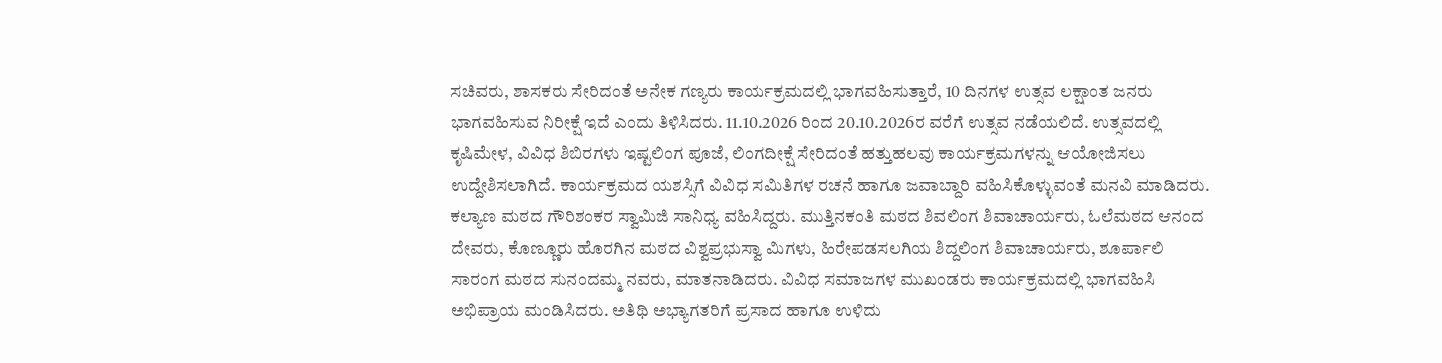ಸಚಿವರು, ಶಾಸಕರು ಸೇರಿದಂತೆ ಅನೇಕ ಗಣ್ಯರು ಕಾರ್ಯಕ್ರಮದಲ್ಲಿ ಭಾಗವಹಿಸುತ್ತಾರೆ, 10 ದಿನಗಳ ಉತ್ಸವ ಲಕ್ಷಾಂತ ಜನರು ಭಾಗವಹಿಸುವ ನಿರೀಕ್ಷೆ ಇದೆ ಎಂದು ತಿಳಿಸಿದರು. 11.10.2026 ರಿಂದ 20.10.2026ರ ವರೆಗೆ ಉತ್ಸವ ನಡೆಯಲಿದೆ. ಉತ್ಸವದಲ್ಲಿ ಕೃಷಿಮೇಳ, ವಿವಿಧ ಶಿಬಿರಗಳು ಇಷ್ಟಲಿಂಗ ಪೂಜೆ, ಲಿಂಗದೀಕ್ಷೆ ಸೇರಿದಂತೆ ಹತ್ತುಹಲವು ಕಾರ್ಯಕ್ರಮಗಳನ್ನು ಆಯೋಜಿಸಲು ಉದ್ದೇಶಿಸಲಾಗಿದೆ. ಕಾರ್ಯಕ್ರಮದ ಯಶಸ್ಸಿಗೆ ವಿವಿಧ ಸಮಿತಿಗಳ ರಚನೆ ಹಾಗೂ ಜವಾಬ್ದಾರಿ ವಹಿಸಿಕೊಳ್ಳುವಂತೆ ಮನವಿ ಮಾಡಿದರು.
ಕಲ್ಯಾಣ ಮಠದ ಗೌರಿಶಂಕರ ಸ್ವಾಮಿಜಿ ಸಾನಿಧ್ಯ ವಹಿಸಿದ್ದರು. ಮುತ್ತಿನಕಂತಿ ಮಠದ ಶಿವಲಿಂಗ ಶಿವಾಚಾರ್ಯರು, ಓಲೆಮಠದ ಆನಂದ ದೇವರು, ಕೊಣ್ಣೂರು ಹೊರಗಿನ ಮಠದ ವಿಶ್ವಪ್ರಭುಸ್ವಾ ಮಿಗಳು, ಹಿರೇಪಡಸಲಗಿಯ ಶಿದ್ದಲಿಂಗ ಶಿವಾಚಾರ್ಯರು, ಶೂರ್ಪಾಲಿ ಸಾರಂಗ ಮಠದ ಸುನಂದಮ್ಮ ನವರು, ಮಾತನಾಡಿದರು. ವಿವಿಧ ಸಮಾಜಗಳ ಮುಖಂಡರು ಕಾರ್ಯಕ್ರಮದಲ್ಲಿ ಭಾಗವಹಿಸಿ ಅಭಿಪ್ರಾಯ ಮಂಡಿಸಿದರು. ಅತಿಥಿ ಅಭ್ಯಾಗತರಿಗೆ ಪ್ರಸಾದ ಹಾಗೂ ಉಳಿದು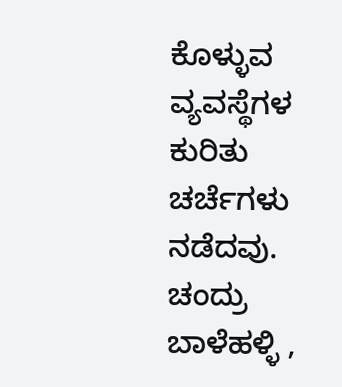ಕೊಳ್ಳುವ ವ್ಯವಸ್ಥೆಗಳ ಕುರಿತು ಚರ್ಚೆಗಳು ನಡೆದವು. ಚಂದ್ರು ಬಾಳೆಹಳ್ಳಿ ,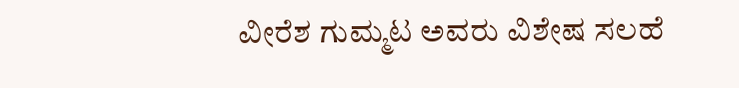ವೀರೆಶ ಗುಮ್ಮಟ ಅವರು ವಿಶೇಷ ಸಲಹೆ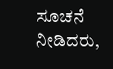ಸೂಚನೆ ನೀಡಿದರು,